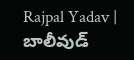Rajpal Yadav | బాలీవుడ్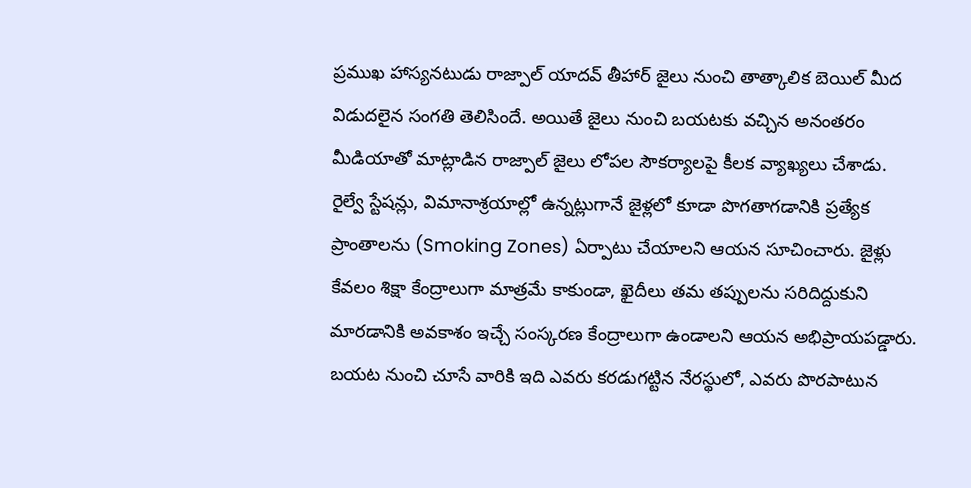ప్రముఖ హాస్యనటుడు రాజ్పాల్ యాదవ్ తీహార్ జైలు నుంచి తాత్కాలిక బెయిల్ మీద విడుదలైన సంగతి తెలిసిందే. అయితే జైలు నుంచి బయటకు వచ్చిన అనంతరం మీడియాతో మాట్లాడిన రాజ్పాల్ జైలు లోపల సౌకర్యాలపై కీలక వ్యాఖ్యలు చేశాడు.
రైల్వే స్టేషన్లు, విమానాశ్రయాల్లో ఉన్నట్లుగానే జైళ్లలో కూడా పొగతాగడానికి ప్రత్యేక ప్రాంతాలను (Smoking Zones) ఏర్పాటు చేయాలని ఆయన సూచించారు. జైళ్లు కేవలం శిక్షా కేంద్రాలుగా మాత్రమే కాకుండా, ఖైదీలు తమ తప్పులను సరిదిద్దుకుని మారడానికి అవకాశం ఇచ్చే సంస్కరణ కేంద్రాలుగా ఉండాలని ఆయన అభిప్రాయపడ్డారు. బయట నుంచి చూసే వారికి ఇది ఎవరు కరడుగట్టిన నేరస్థులో, ఎవరు పొరపాటున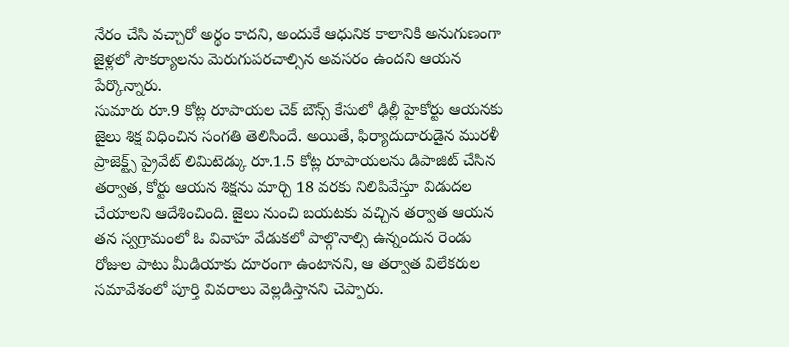నేరం చేసి వచ్చారో అర్థం కాదని, అందుకే ఆధునిక కాలానికి అనుగుణంగా జైళ్లలో సౌకర్యాలను మెరుగుపరచాల్సిన అవసరం ఉందని ఆయన పేర్కొన్నారు.
సుమారు రూ.9 కోట్ల రూపాయల చెక్ బౌన్స్ కేసులో ఢిల్లీ హైకోర్టు ఆయనకు జైలు శిక్ష విధించిన సంగతి తెలిసిందే. అయితే, ఫిర్యాదుదారుడైన మురళీ ప్రాజెక్ట్స్ ప్రైవేట్ లిమిటెడ్కు రూ.1.5 కోట్ల రూపాయలను డిపాజిట్ చేసిన తర్వాత, కోర్టు ఆయన శిక్షను మార్చి 18 వరకు నిలిపివేస్తూ విడుదల చేయాలని ఆదేశించింది. జైలు నుంచి బయటకు వచ్చిన తర్వాత ఆయన తన స్వగ్రామంలో ఓ వివాహ వేడుకలో పాల్గొనాల్సి ఉన్నందున రెండు రోజుల పాటు మీడియాకు దూరంగా ఉంటానని, ఆ తర్వాత విలేకరుల సమావేశంలో పూర్తి వివరాలు వెల్లడిస్తానని చెప్పారు.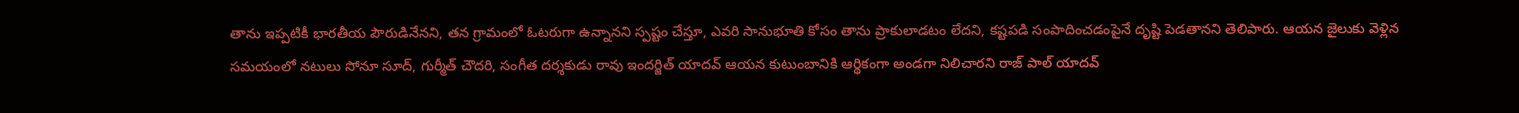తాను ఇప్పటికీ భారతీయ పౌరుడినేనని, తన గ్రామంలో ఓటరుగా ఉన్నానని స్పష్టం చేస్తూ, ఎవరి సానుభూతి కోసం తాను ప్రాకులాడటం లేదని, కష్టపడి సంపాదించడంపైనే దృష్టి పెడతానని తెలిపారు. ఆయన జైలుకు వెళ్లిన సమయంలో నటులు సోనూ సూద్, గుర్మీత్ చౌదరి, సంగీత దర్శకుడు రావు ఇందర్జిత్ యాదవ్ ఆయన కుటుంబానికి ఆర్థికంగా అండగా నిలిచారని రాజ్ పాల్ యాదవ్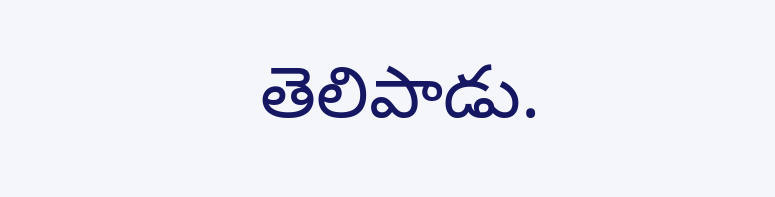తెలిపాడు.